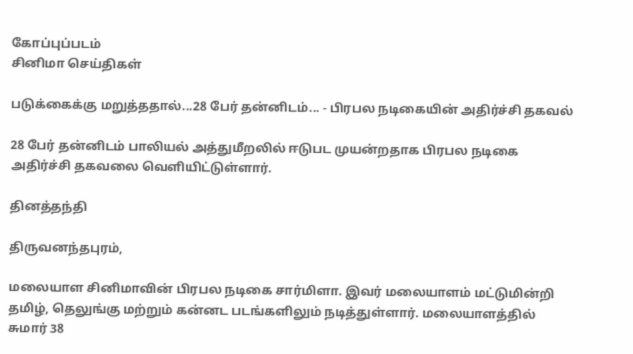கோப்புப்படம்
சினிமா செய்திகள்

படுக்கைக்கு மறுத்ததால்...28 பேர் தன்னிடம்... - பிரபல நடிகையின் அதிர்ச்சி தகவல்

28 பேர் தன்னிடம் பாலியல் அத்துமீறலில் ஈடுபட முயன்றதாக பிரபல நடிகை அதிர்ச்சி தகவலை வெளியிட்டுள்ளார்.

தினத்தந்தி

திருவனந்தபுரம்,

மலையாள சினிமாவின் பிரபல நடிகை சார்மிளா. இவர் மலையாளம் மட்டுமின்றி தமிழ், தெலுங்கு மற்றும் கன்னட படங்களிலும் நடித்துள்ளார். மலையாளத்தில் சுமார் 38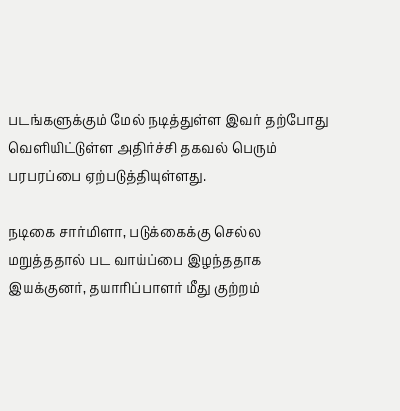படங்களுக்கும் மேல் நடித்துள்ள இவர் தற்போது வெளியிட்டுள்ள அதிர்ச்சி தகவல் பெரும் பரபரப்பை ஏற்படுத்தியுள்ளது.

நடிகை சார்மிளா, படுக்கைக்கு செல்ல மறுத்ததால் பட வாய்ப்பை இழந்ததாக இயக்குனர், தயாரிப்பாளர் மீது குற்றம்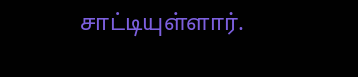சாட்டியுள்ளார்.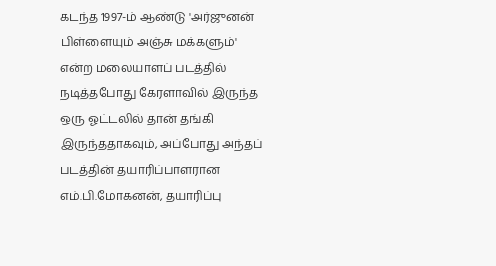கடந்த 1997-ம் ஆண்டு 'அர்ஜுனன் பிள்ளையும் அஞ்சு மக்களும்' என்ற மலையாளப் படத்தில் நடித்தபோது கேரளாவில் இருந்த ஒரு ஓட்டலில் தான் தங்கி இருந்ததாகவும், அப்போது அந்தப் படத்தின் தயாரிப்பாளரான எம்.பி.மோகனன், தயாரிப்பு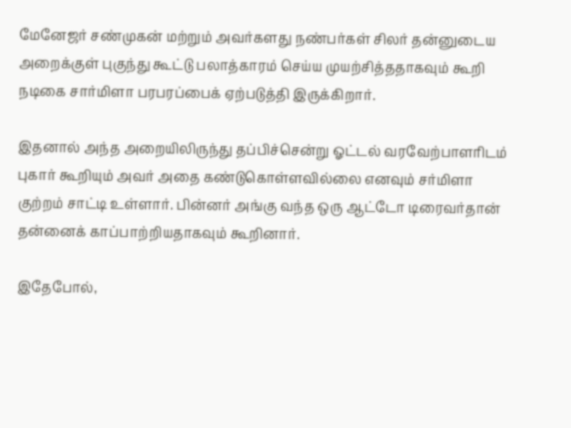மேனேஜர் சண்முகன் மற்றும் அவர்களது நண்பர்கள் சிலர் தன்னுடைய அறைக்குள் புகுந்து கூட்டு பலாத்காரம் செய்ய முயற்சித்ததாகவும் கூறி நடிகை சார்மிளா பரபரப்பைக் ஏற்படுத்தி இருக்கிறார்.

இதனால் அந்த அறையிலிருந்து தப்பிச்சென்று ஓட்டல் வரவேற்பாளரிடம் புகார் கூறியும் அவர் அதை கண்டுகொள்ளவில்லை எனவும் சர்மிளா குற்றம் சாட்டி உள்ளார். பின்னர் அங்கு வந்த ஒரு ஆட்டோ டிரைவர்தான் தன்னைக் காப்பாற்றியதாகவும் கூறினார்.

இதேபோல்,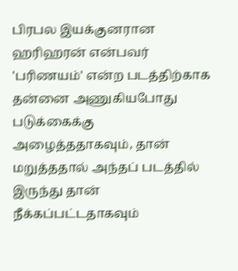பிரபல இயக்குனரான ஹரிஹரன் என்பவர் 'பரிணயம்' என்ற படத்திற்காக தன்னை அணுகியபோது படுக்கைக்கு அழைத்ததாகவும், தான் மறுத்ததால் அந்தப் படத்தில் இருந்து தான் நீக்கப்பட்டதாகவும்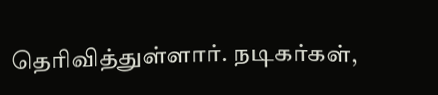தெரிவித்துள்ளார். நடிகர்கள்,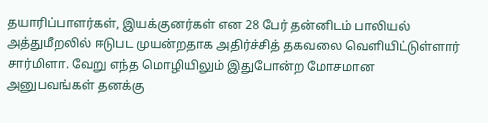தயாரிப்பாளர்கள், இயக்குனர்கள் என 28 பேர் தன்னிடம் பாலியல் அத்துமீறலில் ஈடுபட முயன்றதாக அதிர்ச்சித் தகவலை வெளியிட்டுள்ளார் சார்மிளா. வேறு எந்த மொழியிலும் இதுபோன்ற மோசமான அனுபவங்கள் தனக்கு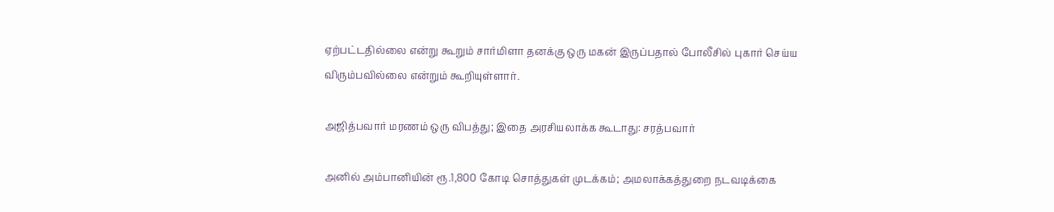ஏற்பட்டதில்லை என்று கூறும் சார்மிளா தனக்கு ஒரு மகன் இருப்பதால் போலீசில் புகார் செய்ய விரும்பவில்லை என்றும் கூறியுள்ளார்.

அஜித்பவார் மரணம் ஒரு விபத்து; இதை அரசியலாக்க கூடாது: சரத்பவார்

அனில் அம்பானியின் ரூ.1,800 கோடி சொத்துகள் முடக்கம்; அமலாக்கத்துறை நடவடிக்கை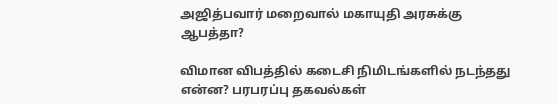அஜித்பவார் மறைவால் மகாயுதி அரசுக்கு ஆபத்தா?

விமான விபத்தில் கடைசி நிமிடங்களில் நடந்தது என்ன? பரபரப்பு தகவல்கள்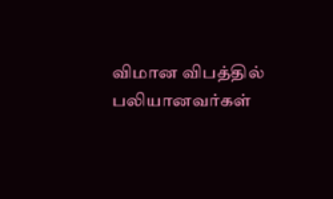விமான விபத்தில் பலியானவர்கள்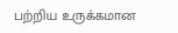பற்றிய உருக்கமான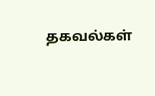தகவல்கள்